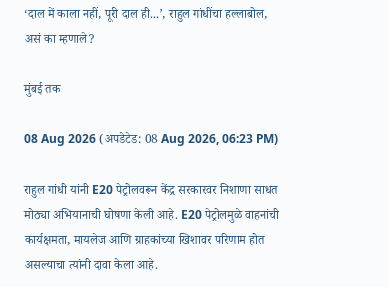‘दाल में काला नहीं, पूरी दाल ही...’, राहुल गांधींचा हल्लाबोल, असं का म्हणाले?

मुंबई तक

08 Aug 2026 (अपडेटेड: 08 Aug 2026, 06:23 PM)

राहुल गांधी यांनी E20 पेट्रोलवरून केंद्र सरकारवर निशाणा साधत मोठ्या अभियानाची घोषणा केली आहे. E20 पेट्रोलमुळे वाहनांची कार्यक्षमता, मायलेज आणि ग्राहकांच्या खिशावर परिणाम होत असल्याचा त्यांनी दावा केला आहे.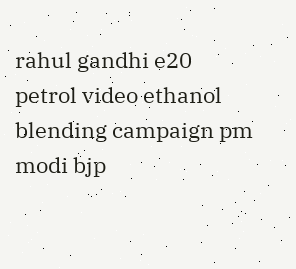rahul gandhi e20 petrol video ethanol blending campaign pm modi bjp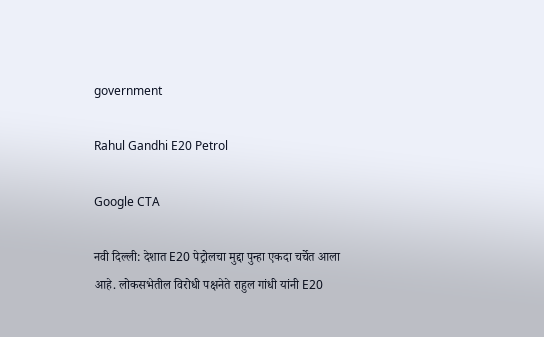government

Rahul Gandhi E20 Petrol

Google CTA

नवी दिल्ली: देशात E20 पेट्रोलचा मुद्दा पुन्हा एकदा चर्चेत आला आहे. लोकसभेतील विरोधी पक्षनेते राहुल गांधी यांनी E20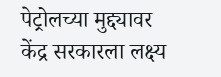पेट्रोलच्या मुद्द्यावर केंद्र सरकारला लक्ष्य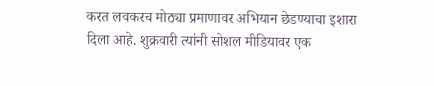करत लवकरच मोठ्या प्रमाणावर अभियान छेडण्याचा इशारा दिला आहे. शुक्रवारी त्यांनी सोशल मीडियावर एक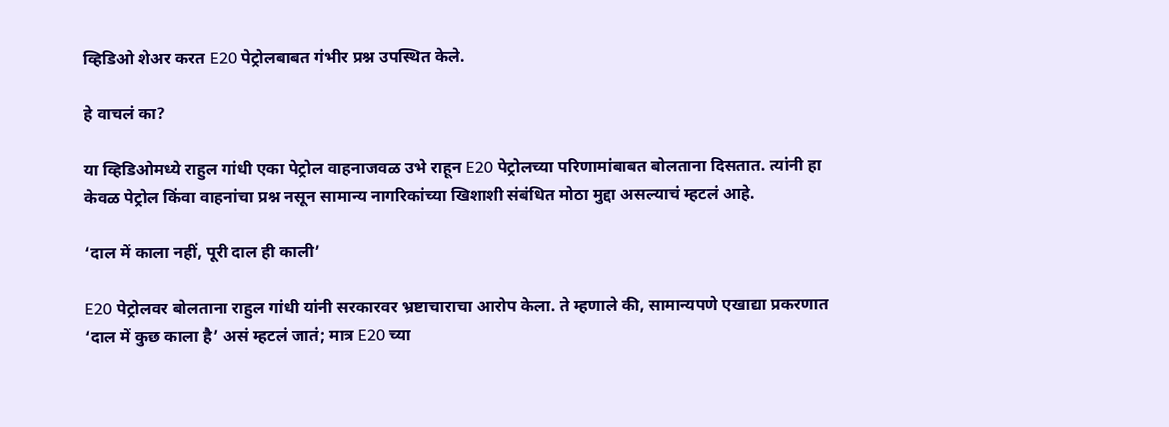व्हिडिओ शेअर करत E20 पेट्रोलबाबत गंभीर प्रश्न उपस्थित केले.

हे वाचलं का?

या व्हिडिओमध्ये राहुल गांधी एका पेट्रोल वाहनाजवळ उभे राहून E20 पेट्रोलच्या परिणामांबाबत बोलताना दिसतात. त्यांनी हा केवळ पेट्रोल किंवा वाहनांचा प्रश्न नसून सामान्य नागरिकांच्या खिशाशी संबंधित मोठा मुद्दा असल्याचं म्हटलं आहे.

‘दाल में काला नहीं, पूरी दाल ही काली’

E20 पेट्रोलवर बोलताना राहुल गांधी यांनी सरकारवर भ्रष्टाचाराचा आरोप केला. ते म्हणाले की, सामान्यपणे एखाद्या प्रकरणात ‘दाल में कुछ काला है’ असं म्हटलं जातं; मात्र E20 च्या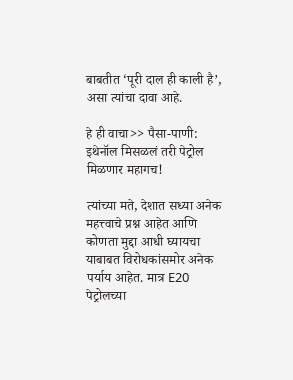बाबतीत ‘पूरी दाल ही काली है’, असा त्यांचा दावा आहे.

हे ही वाचा>> पैसा-पाणी: इथेनॉल मिसळलं तरी पेट्रोल मिळणार महागच!

त्यांच्या मते, देशात सध्या अनेक महत्त्वाचे प्रश्न आहेत आणि कोणता मुद्दा आधी घ्यायचा याबाबत विरोधकांसमोर अनेक पर्याय आहेत. मात्र E20 पेट्रोलच्या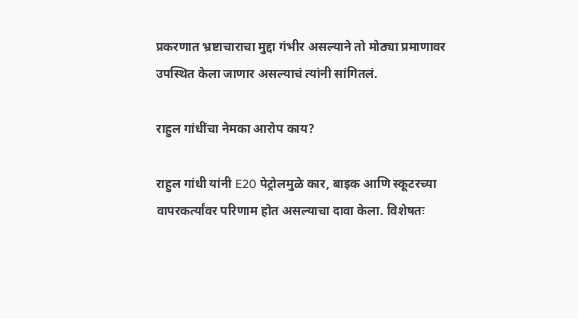प्रकरणात भ्रष्टाचाराचा मुद्दा गंभीर असल्याने तो मोठ्या प्रमाणावर उपस्थित केला जाणार असल्याचं त्यांनी सांगितलं.

राहुल गांधींचा नेमका आरोप काय?

राहुल गांधी यांनी E20 पेट्रोलमुळे कार, बाइक आणि स्कूटरच्या वापरकर्त्यांवर परिणाम होत असल्याचा दावा केला. विशेषतः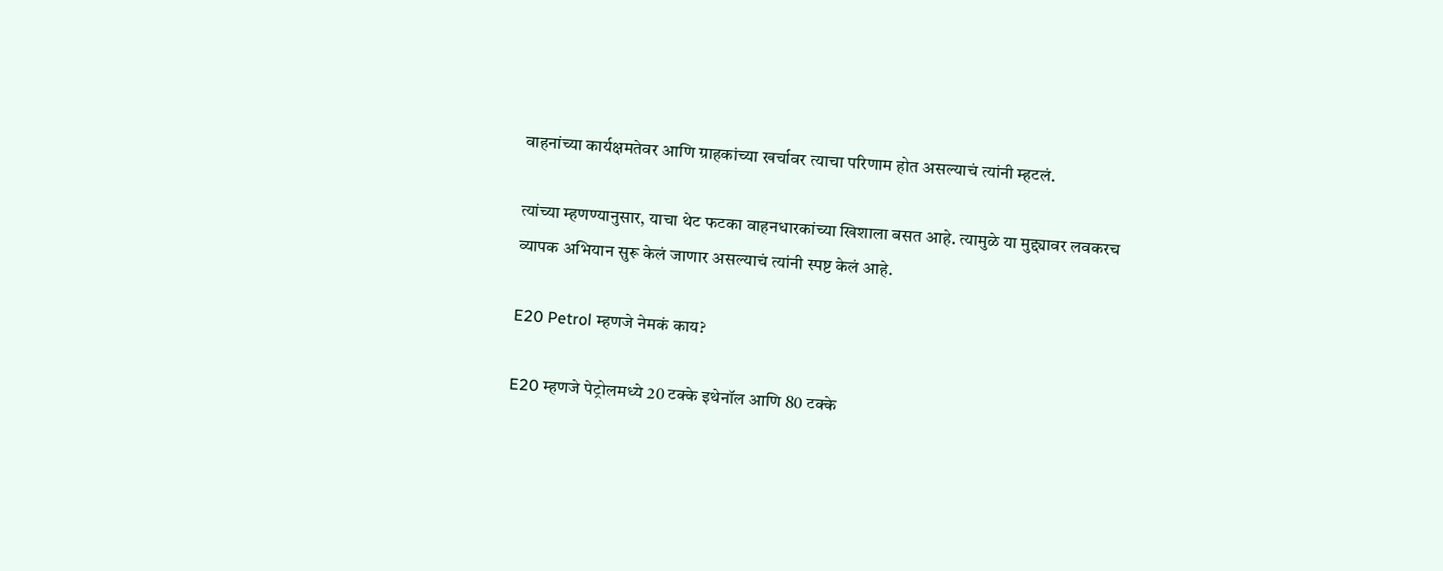वाहनांच्या कार्यक्षमतेवर आणि ग्राहकांच्या खर्चावर त्याचा परिणाम होत असल्याचं त्यांनी म्हटलं.

त्यांच्या म्हणण्यानुसार, याचा थेट फटका वाहनधारकांच्या खिशाला बसत आहे. त्यामुळे या मुद्द्यावर लवकरच व्यापक अभियान सुरू केलं जाणार असल्याचं त्यांनी स्पष्ट केलं आहे.

E20 Petrol म्हणजे नेमकं काय?

E20 म्हणजे पेट्रोलमध्ये 20 टक्के इथेनॉल आणि 80 टक्के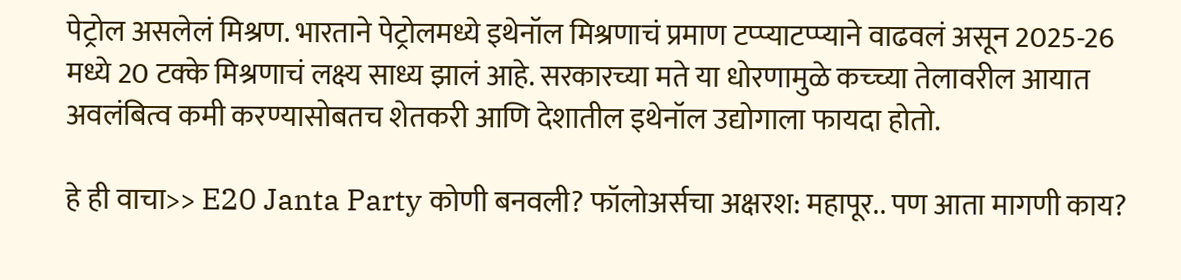पेट्रोल असलेलं मिश्रण. भारताने पेट्रोलमध्ये इथेनॉल मिश्रणाचं प्रमाण टप्प्याटप्प्याने वाढवलं असून 2025-26 मध्ये 20 टक्के मिश्रणाचं लक्ष्य साध्य झालं आहे. सरकारच्या मते या धोरणामुळे कच्च्या तेलावरील आयात अवलंबित्व कमी करण्यासोबतच शेतकरी आणि देशातील इथेनॉल उद्योगाला फायदा होतो.

हे ही वाचा>> E20 Janta Party कोणी बनवली? फॉलोअर्सचा अक्षरश: महापूर.. पण आता मागणी काय?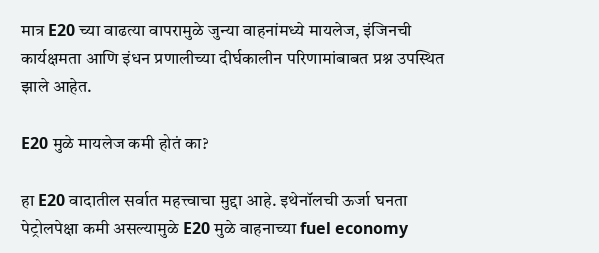मात्र E20 च्या वाढत्या वापरामुळे जुन्या वाहनांमध्ये मायलेज, इंजिनची कार्यक्षमता आणि इंधन प्रणालीच्या दीर्घकालीन परिणामांबाबत प्रश्न उपस्थित झाले आहेत.

E20 मुळे मायलेज कमी होतं का?

हा E20 वादातील सर्वात महत्त्वाचा मुद्दा आहे. इथेनॉलची ऊर्जा घनता पेट्रोलपेक्षा कमी असल्यामुळे E20 मुळे वाहनाच्या fuel economy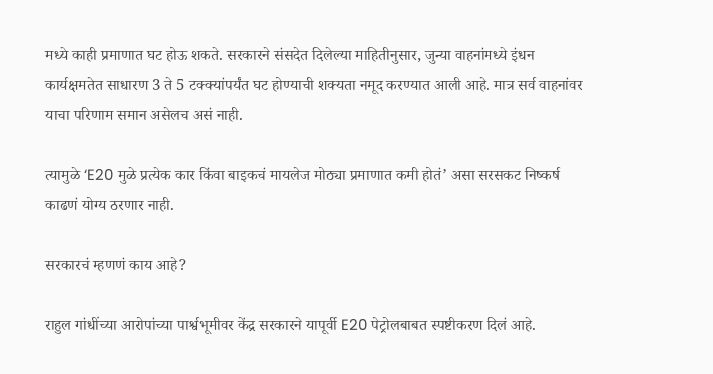मध्ये काही प्रमाणात घट होऊ शकते. सरकारने संसदेत दिलेल्या माहितीनुसार, जुन्या वाहनांमध्ये इंधन कार्यक्षमतेत साधारण 3 ते 5 टक्क्यांपर्यंत घट होण्याची शक्यता नमूद करण्यात आली आहे. मात्र सर्व वाहनांवर याचा परिणाम समान असेलच असं नाही.

त्यामुळे ‘E20 मुळे प्रत्येक कार किंवा बाइकचं मायलेज मोठ्या प्रमाणात कमी होतं’ असा सरसकट निष्कर्ष काढणं योग्य ठरणार नाही.

सरकारचं म्हणणं काय आहे?

राहुल गांधींच्या आरोपांच्या पार्श्वभूमीवर केंद्र सरकारने यापूर्वी E20 पेट्रोलबाबत स्पष्टीकरण दिलं आहे.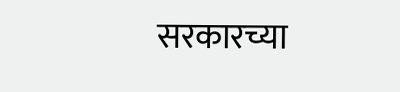सरकारच्या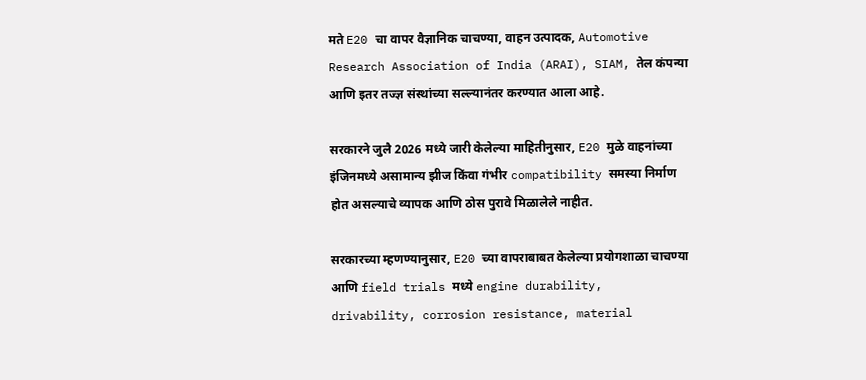मते E20 चा वापर वैज्ञानिक चाचण्या, वाहन उत्पादक, Automotive Research Association of India (ARAI), SIAM, तेल कंपन्या आणि इतर तज्ज्ञ संस्थांच्या सल्ल्यानंतर करण्यात आला आहे.

सरकारने जुलै 2026 मध्ये जारी केलेल्या माहितीनुसार, E20 मुळे वाहनांच्या इंजिनमध्ये असामान्य झीज किंवा गंभीर compatibility समस्या निर्माण होत असल्याचे व्यापक आणि ठोस पुरावे मिळालेले नाहीत.

सरकारच्या म्हणण्यानुसार, E20 च्या वापराबाबत केलेल्या प्रयोगशाळा चाचण्या आणि field trials मध्ये engine durability, drivability, corrosion resistance, material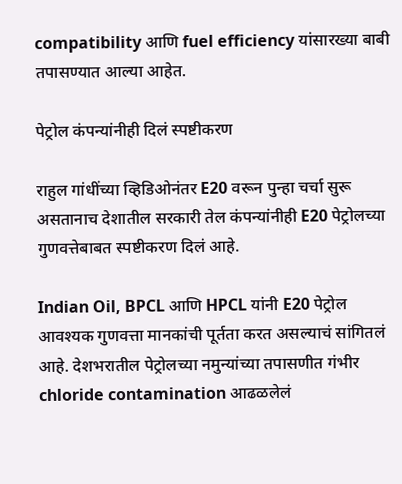compatibility आणि fuel efficiency यांसारख्या बाबी तपासण्यात आल्या आहेत.

पेट्रोल कंपन्यांनीही दिलं स्पष्टीकरण

राहुल गांधींच्या व्हिडिओनंतर E20 वरून पुन्हा चर्चा सुरू असतानाच देशातील सरकारी तेल कंपन्यांनीही E20 पेट्रोलच्या गुणवत्तेबाबत स्पष्टीकरण दिलं आहे.

Indian Oil, BPCL आणि HPCL यांनी E20 पेट्रोल आवश्यक गुणवत्ता मानकांची पूर्तता करत असल्याचं सांगितलं आहे. देशभरातील पेट्रोलच्या नमुन्यांच्या तपासणीत गंभीर chloride contamination आढळलेलं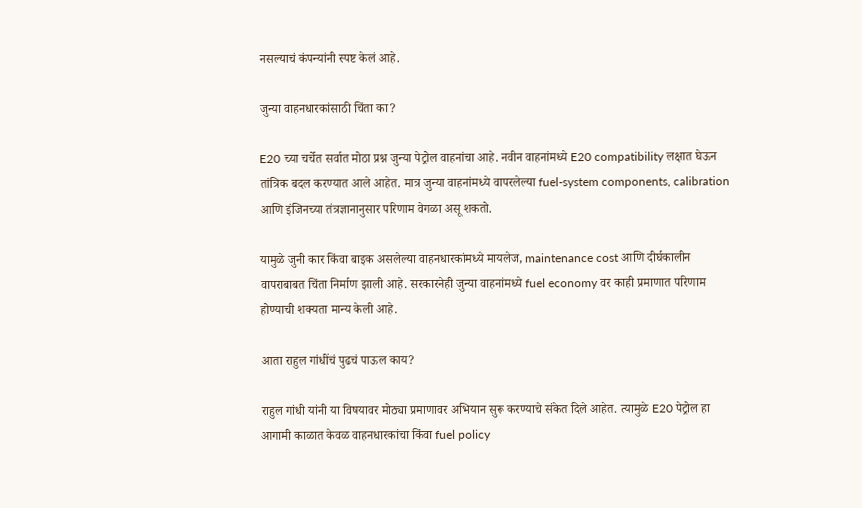नसल्याचं कंपन्यांनी स्पष्ट केलं आहे.

जुन्या वाहनधारकांसाठी चिंता का?

E20 च्या चर्चेत सर्वात मोठा प्रश्न जुन्या पेट्रोल वाहनांचा आहे. नवीन वाहनांमध्ये E20 compatibility लक्षात घेऊन तांत्रिक बदल करण्यात आले आहेत. मात्र जुन्या वाहनांमध्ये वापरलेल्या fuel-system components, calibration आणि इंजिनच्या तंत्रज्ञानानुसार परिणाम वेगळा असू शकतो.

यामुळे जुनी कार किंवा बाइक असलेल्या वाहनधारकांमध्ये मायलेज, maintenance cost आणि दीर्घकालीन वापराबाबत चिंता निर्माण झाली आहे. सरकारनेही जुन्या वाहनांमध्ये fuel economy वर काही प्रमाणात परिणाम होण्याची शक्यता मान्य केली आहे.

आता राहुल गांधींचं पुढचं पाऊल काय?

राहुल गांधी यांनी या विषयावर मोठ्या प्रमाणावर अभियान सुरू करण्याचे संकेत दिले आहेत. त्यामुळे E20 पेट्रोल हा आगामी काळात केवळ वाहनधारकांचा किंवा fuel policy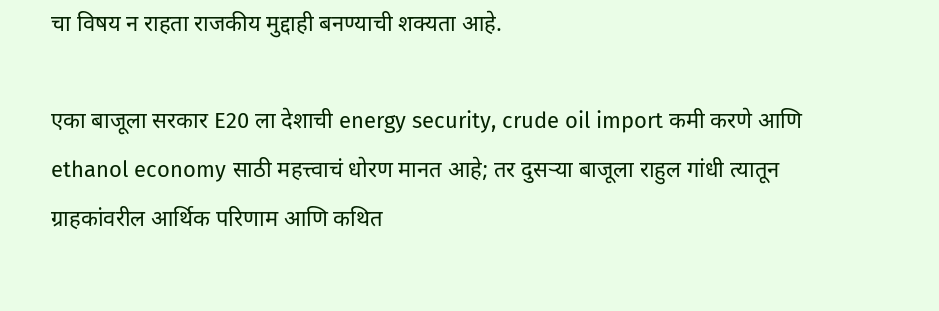चा विषय न राहता राजकीय मुद्दाही बनण्याची शक्यता आहे.

एका बाजूला सरकार E20 ला देशाची energy security, crude oil import कमी करणे आणि ethanol economy साठी महत्त्वाचं धोरण मानत आहे; तर दुसऱ्या बाजूला राहुल गांधी त्यातून ग्राहकांवरील आर्थिक परिणाम आणि कथित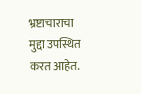भ्रष्टाचाराचा मुद्दा उपस्थित करत आहेत.